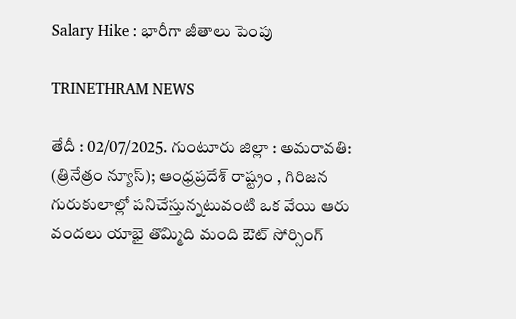Salary Hike : భారీగా జీతాలు పెంపు

TRINETHRAM NEWS

తేదీ : 02/07/2025. గుంటూరు జిల్లా : అమరావతి: (త్రినేత్రం న్యూస్); ఆంధ్రప్రదేశ్ రాష్ట్రం , గిరిజన గురుకులాల్లో పనిచేస్తున్నటువంటి ఒక వేయి ఆరు వందలు యాభై తొమ్మిది మంది ఔట్ సోర్సింగ్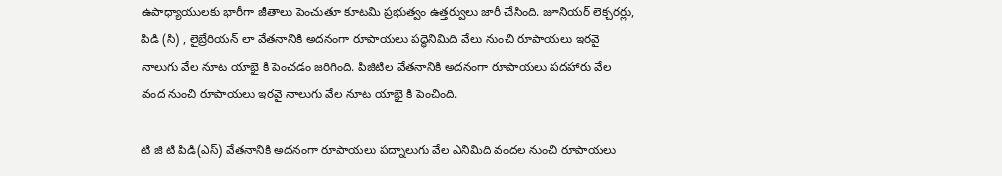ఉపాధ్యాయులకు భారీగా జీతాలు పెంచుతూ కూటమి ప్రభుత్వం ఉత్తర్వులు జారీ చేసింది. జూనియర్ లెక్చరర్లు, పిడి (సి) , లైబ్రేరియన్ లా వేతనానికి అదనంగా రూపాయలు పద్ధెనిమిది వేలు నుంచి రూపాయలు ఇరవై నాలుగు వేల నూట యాభై కి పెంచడం జరిగింది. పిజిటిల వేతనానికి అదనంగా రూపాయలు పదహారు వేల వంద నుంచి రూపాయలు ఇరవై నాలుగు వేల నూట యాభై కి పెంచింది.

టి జి టి పిడి(ఎస్) వేతనానికి అదనంగా రూపాయలు పద్నాలుగు వేల ఎనిమిది వందల నుంచి రూపాయలు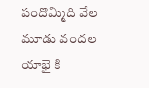పందొమ్మిది వేల మూడు వందల యాభై కి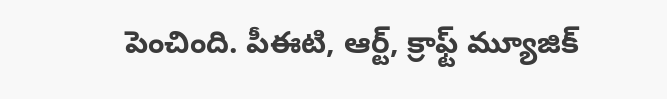పెంచింది. పీఈటి, ఆర్ట్, క్రాఫ్ట్ మ్యూజిక్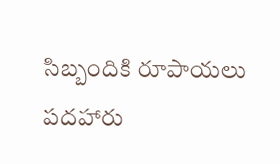సిబ్బందికి రూపాయలు పదహారు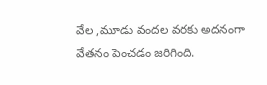వేల ,మూడు వందల వరకు అదనంగా వేతనం పెంచడం జరిగింది.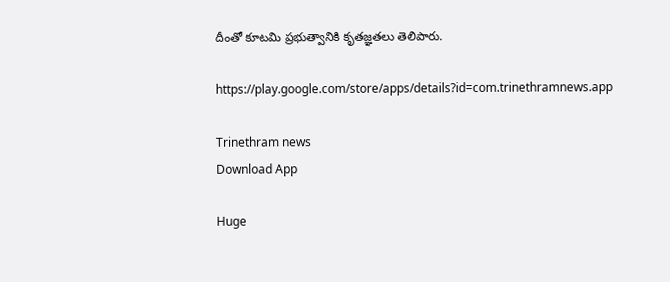దీంతో కూటమి ప్రభుత్వానికి కృతజ్ఞతలు తెలిపారు.

https://play.google.com/store/apps/details?id=com.trinethramnews.app

Trinethram news
Download App

Huge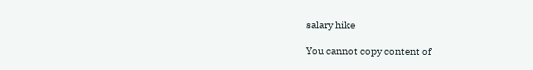salary hike

You cannot copy content of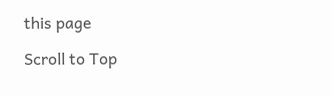this page

Scroll to Top